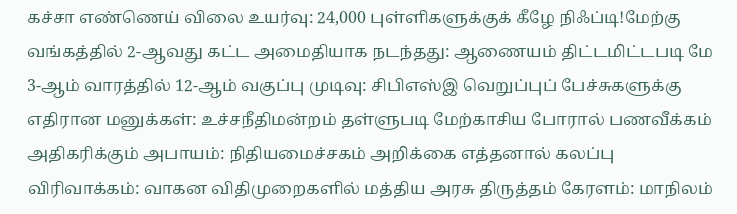கச்சா எண்ணெய் விலை உயர்வு: 24,000 புள்ளிகளுக்குக் கீழே நிஃப்டி!மேற்கு வங்கத்தில் 2-ஆவது கட்ட அமைதியாக நடந்தது: ஆணையம் திட்டமிட்டபடி மே 3-ஆம் வாரத்தில் 12-ஆம் வகுப்பு முடிவு: சிபிஎஸ்இ வெறுப்புப் பேச்சுகளுக்கு எதிரான மனுக்கள்: உச்சநீதிமன்றம் தள்ளுபடி மேற்காசிய போரால் பணவீக்கம் அதிகரிக்கும் அபாயம்: நிதியமைச்சகம் அறிக்கை எத்தனால் கலப்பு விரிவாக்கம்: வாகன விதிமுறைகளில் மத்திய அரசு திருத்தம் கேரளம்: மாநிலம்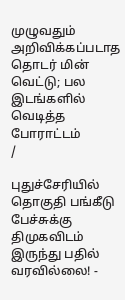முழுவதும் அறிவிக்கப்படாத தொடர் மின் வெட்டு; பல இடங்களில் வெடித்த போராட்டம்
/

புதுச்சேரியில் தொகுதி பங்கீடு பேச்சுக்கு திமுகவிடம் இருந்து பதில் வரவில்லை! -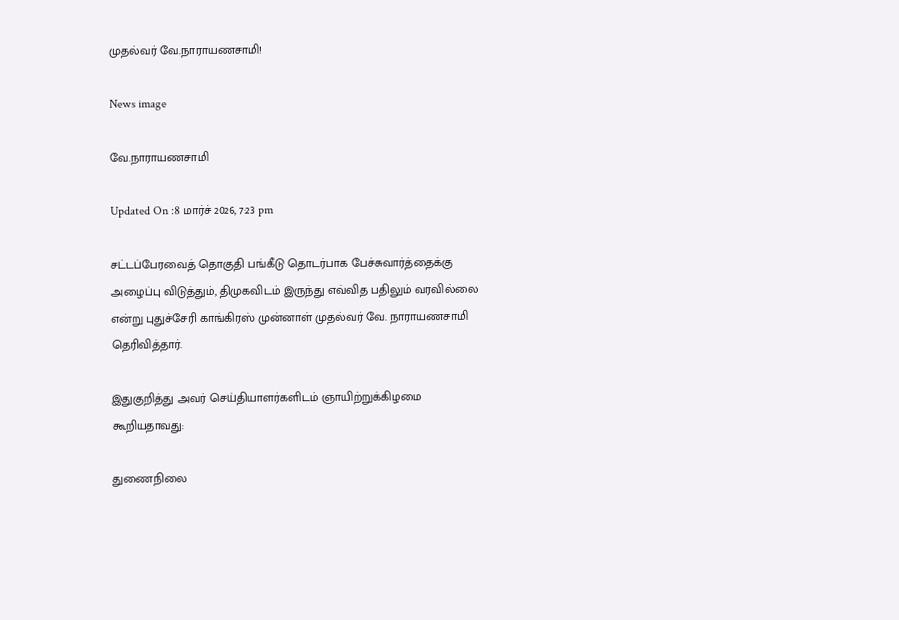முதல்வர் வே.நாராயணசாமி!

News image

வே.நாராயணசாமி

Updated On :8 மார்ச் 2026, 7:23 pm

சட்டப்பேரவைத் தொகுதி பங்கீடு தொடர்பாக பேச்சுவார்த்தைக்கு அழைப்பு விடுத்தும், திமுகவிடம் இருந்து எவ்வித பதிலும் வரவில்லை என்று புதுச்சேரி காங்கிரஸ் முன்னாள் முதல்வர் வே. நாராயணசாமி தெரிவித்தார்.

இதுகுறித்து அவர் செய்தியாளர்களிடம் ஞாயிற்றுக்கிழமை கூறியதாவது:

துணைநிலை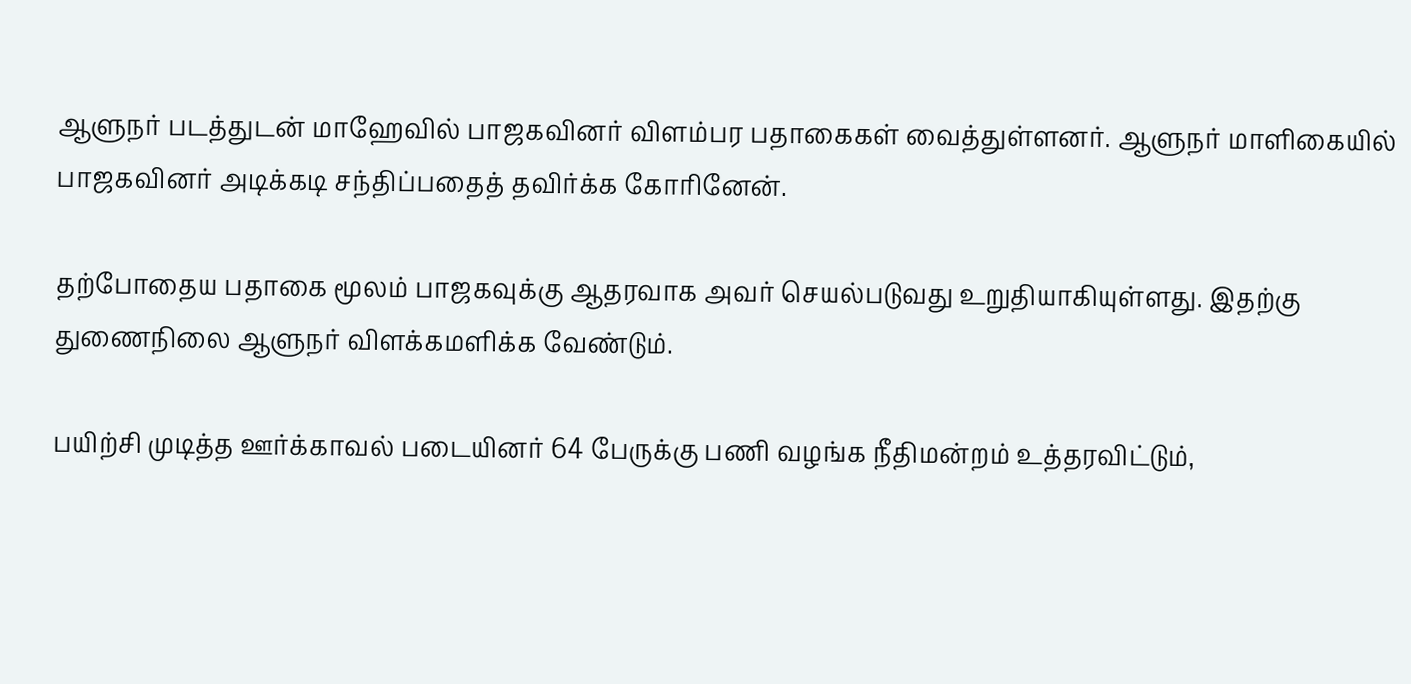ஆளுநர் படத்துடன் மாஹேவில் பாஜகவினர் விளம்பர பதாகைகள் வைத்துள்ளனர். ஆளுநர் மாளிகையில் பாஜகவினர் அடிக்கடி சந்திப்பதைத் தவிர்க்க கோரினேன்.

தற்போதைய பதாகை மூலம் பாஜகவுக்கு ஆதரவாக அவர் செயல்படுவது உறுதியாகியுள்ளது. இதற்கு துணைநிலை ஆளுநர் விளக்கமளிக்க வேண்டும்.

பயிற்சி முடித்த ஊர்க்காவல் படையினர் 64 பேருக்கு பணி வழங்க நீதிமன்றம் உத்தரவிட்டும்,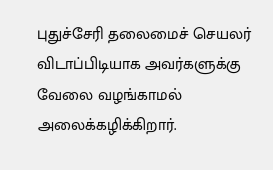புதுச்சேரி தலைமைச் செயலர் விடாப்பிடியாக அவர்களுக்கு வேலை வழங்காமல் அலைக்கழிக்கிறார்.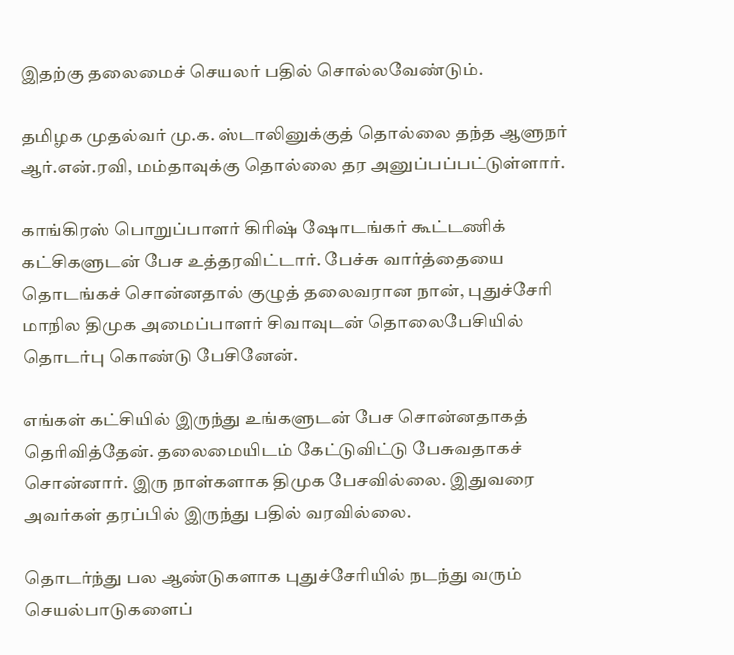இதற்கு தலைமைச் செயலர் பதில் சொல்லவேண்டும்.

தமிழக முதல்வர் மு.க. ஸ்டாலினுக்குத் தொல்லை தந்த ஆளுநர் ஆர்.என்.ரவி, மம்தாவுக்கு தொல்லை தர அனுப்பப்பட்டுள்ளார்.

காங்கிரஸ் பொறுப்பாளர் கிரிஷ் ஷோடங்கர் கூட்டணிக் கட்சிகளுடன் பேச உத்தரவிட்டார். பேச்சு வார்த்தையை தொடங்கச் சொன்னதால் குழுத் தலைவரான நான், புதுச்சேரி மாநில திமுக அமைப்பாளர் சிவாவுடன் தொலைபேசியில் தொடர்பு கொண்டு பேசினேன்.

எங்கள் கட்சியில் இருந்து உங்களுடன் பேச சொன்னதாகத் தெரிவித்தேன். தலைமையிடம் கேட்டுவிட்டு பேசுவதாகச் சொன்னார். இரு நாள்களாக திமுக பேசவில்லை. இதுவரை அவர்கள் தரப்பில் இருந்து பதில் வரவில்லை.

தொடர்ந்து பல ஆண்டுகளாக புதுச்சேரியில் நடந்து வரும் செயல்பாடுகளைப்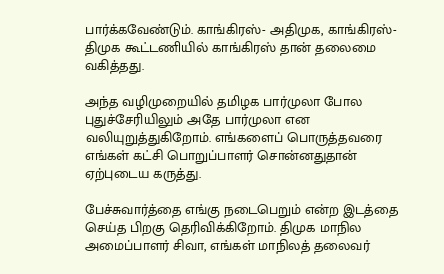பார்க்கவேண்டும். காங்கிரஸ்- அதிமுக, காங்கிரஸ்-திமுக கூட்டணியில் காங்கிரஸ் தான் தலைமை வகித்தது.

அந்த வழிமுறையில் தமிழக பார்முலா போல புதுச்சேரியிலும் அதே பார்முலா என வலியுறுத்துகிறோம். எங்களைப் பொருத்தவரை எங்கள் கட்சி பொறுப்பாளர் சொன்னதுதான் ஏற்புடைய கருத்து.

பேச்சுவார்த்தை எங்கு நடைபெறும் என்ற இடத்தை செய்த பிறகு தெரிவிக்கிறோம். திமுக மாநில அமைப்பாளர் சிவா, எங்கள் மாநிலத் தலைவர்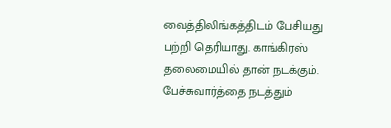வைத்திலிங்கத்திடம் பேசியது பற்றி தெரியாது. காங்கிரஸ் தலைமையில் தான் நடக்கும். பேச்சுவார்த்தை நடத்தும்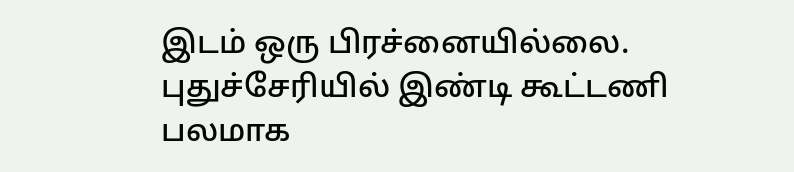இடம் ஒரு பிரச்னையில்லை. புதுச்சேரியில் இண்டி கூட்டணி பலமாக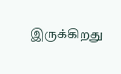இருக்கிறது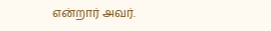என்றார் அவர்.